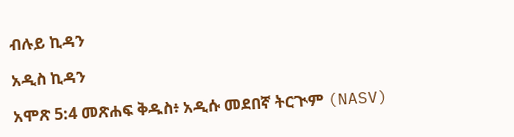ብሉይ ኪዳን

አዲስ ኪዳን

አሞጽ 5:4 መጽሐፍ ቅዱስ፥ አዲሱ መደበኛ ትርጒም (NASV)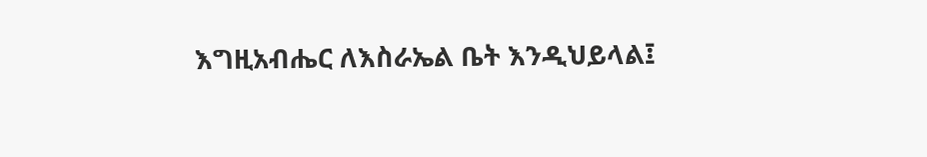እግዚአብሔር ለእስራኤል ቤት እንዲህይላል፤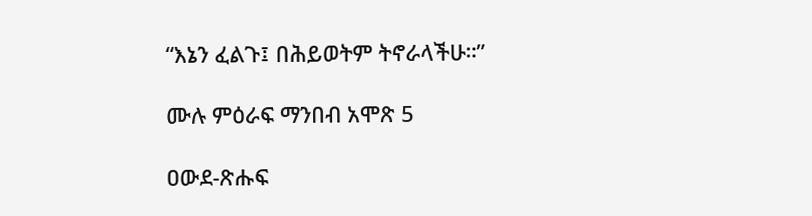“እኔን ፈልጉ፤ በሕይወትም ትኖራላችሁ።”

ሙሉ ምዕራፍ ማንበብ አሞጽ 5

ዐውደ-ጽሑፍ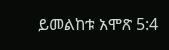ይመልከቱ አሞጽ 5:4